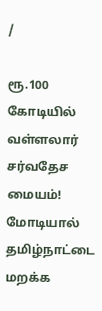/

ரூ.100 கோடியில் வள்ளலார் சர்வதேச மையம்! மோடியால் தமிழ்நாட்டை மறக்க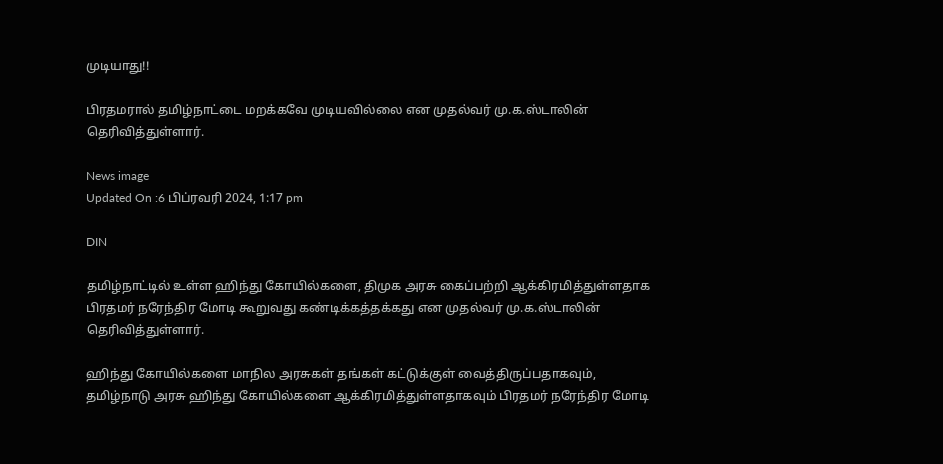முடியாது!!

பிரதமரால் தமிழ்நாட்டை மறக்கவே முடியவில்லை என முதல்வர் மு.க.ஸ்டாலின் தெரிவித்துள்ளார்.

News image
Updated On :6 பிப்ரவரி 2024, 1:17 pm

DIN

தமிழ்நாட்டில் உள்ள ஹிந்து கோயில்களை, திமுக அரசு கைப்பற்றி ஆக்கிரமித்துள்ளதாக பிரதமர் நரேந்திர மோடி கூறுவது கண்டிக்கத்தக்கது என முதல்வர் மு.க.ஸ்டாலின் தெரிவித்துள்ளார்.

ஹிந்து கோயில்களை மாநில அரசுகள் தங்கள் கட்டுக்குள் வைத்திருப்பதாகவும், தமிழ்நாடு அரசு ஹிந்து கோயில்களை ஆக்கிரமித்துள்ளதாகவும் பிரதமர் நரேந்திர மோடி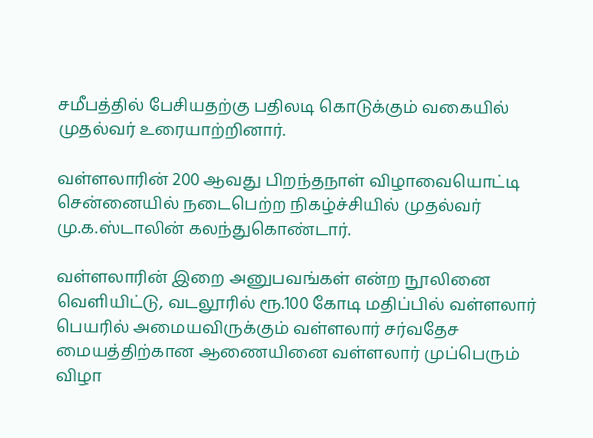சமீபத்தில் பேசியதற்கு பதிலடி கொடுக்கும் வகையில் முதல்வர் உரையாற்றினார்.

வள்ளலாரின் 200 ஆவது பிறந்தநாள் விழாவையொட்டி சென்னையில் நடைபெற்ற நிகழ்ச்சியில் முதல்வர் மு.க.ஸ்டாலின் கலந்துகொண்டார்.

வள்ளலாரின் இறை அனுபவங்கள் என்ற நூலினை வெளியிட்டு, வடலூரில் ரூ.100 கோடி மதிப்பில் வள்ளலார் பெயரில் அமையவிருக்கும் வள்ளலார் சர்வதேச மையத்திற்கான ஆணையினை வள்ளலார் முப்பெரும் விழா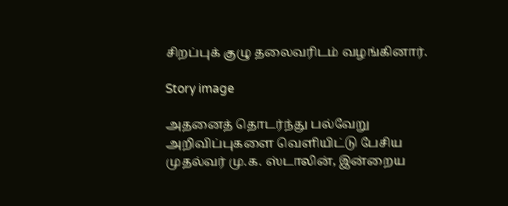சிறப்புக் குழு தலைவரிடம் வழங்கினார்.

Story image

அதனைத் தொடர்ந்து பல்வேறு அறிவிப்புகளை வெளியிட்டு பேசிய முதல்வர் மு.க. ஸ்டாலின், இன்றைய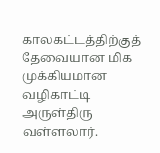காலகட்டத்திற்குத் தேவையான மிக முக்கியமான வழிகாட்டி அருள்திரு வள்ளலார்.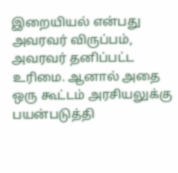இறையியல் என்பது அவரவர் விருப்பம், அவரவர் தனிப்பட்ட உரிமை. ஆனால் அதை ஒரு கூட்டம் அரசியலுக்கு பயன்படுத்தி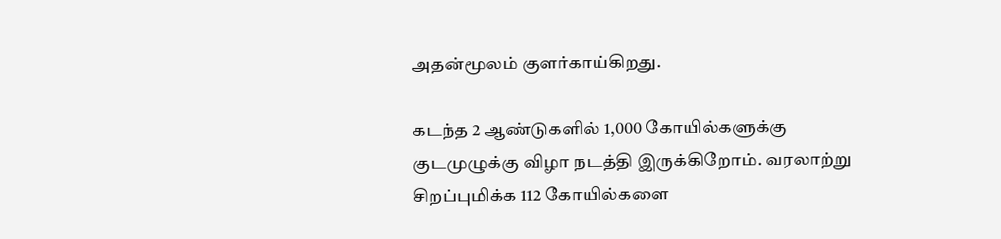அதன்மூலம் குளர்காய்கிறது.

கடந்த 2 ஆண்டுகளில் 1,000 கோயில்களுக்கு குடமுழுக்கு விழா நடத்தி இருக்கிறோம். வரலாற்று சிறப்புமிக்க 112 கோயில்களை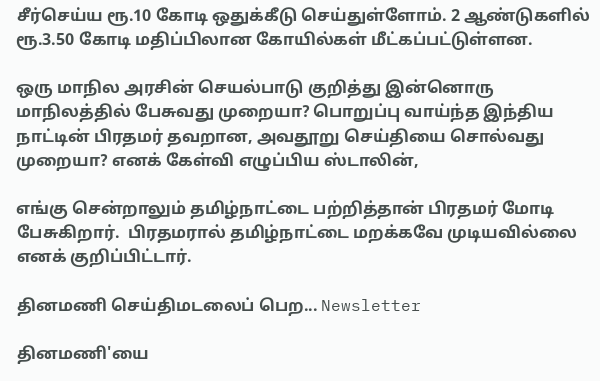சீர்செய்ய ரூ.10 கோடி ஒதுக்கீடு செய்துள்ளோம். 2 ஆண்டுகளில் ரூ.3.50 கோடி மதிப்பிலான கோயில்கள் மீட்கப்பட்டுள்ளன.

ஒரு மாநில அரசின் செயல்பாடு குறித்து இன்னொரு மாநிலத்தில் பேசுவது முறையா? பொறுப்பு வாய்ந்த இந்திய நாட்டின் பிரதமர் தவறான, அவதூறு செய்தியை சொல்வது முறையா? எனக் கேள்வி எழுப்பிய ஸ்டாலின்,

எங்கு சென்றாலும் தமிழ்நாட்டை பற்றித்தான் பிரதமர் மோடி பேசுகிறார்.  பிரதமரால் தமிழ்நாட்டை மறக்கவே முடியவில்லை எனக் குறிப்பிட்டார்.

தினமணி செய்திமடலைப் பெற... Newsletter

தினமணி'யை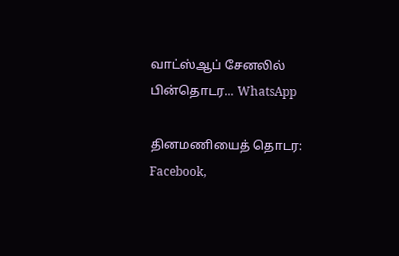வாட்ஸ்ஆப் சேனலில் பின்தொடர... WhatsApp

தினமணியைத் தொடர: Facebook,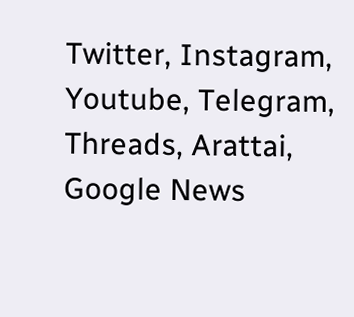Twitter, Instagram, Youtube, Telegram, Threads, Arattai, Google News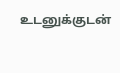உடனுக்குடன்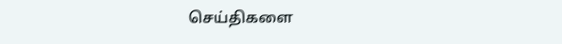செய்திகளை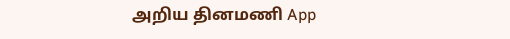அறிய தினமணி App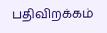பதிவிறக்கம்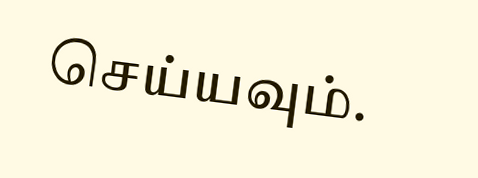செய்யவும்.